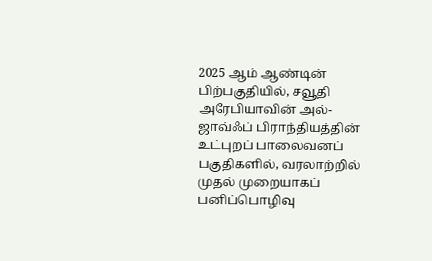2025 ஆம் ஆண்டின் பிற்பகுதியில், சவூதி அரேபியாவின் அல்-ஜாவ்ஃப் பிராந்தியத்தின் உட்புறப் பாலைவனப் பகுதிகளில், வரலாற்றில் முதல் முறையாகப் பனிப்பொழிவு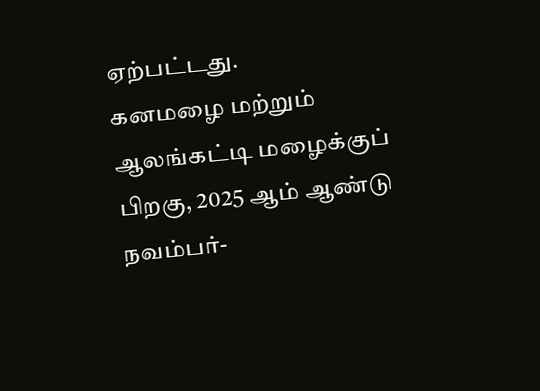ஏற்பட்டது.
கனமழை மற்றும் ஆலங்கட்டி மழைக்குப் பிறகு, 2025 ஆம் ஆண்டு நவம்பர்-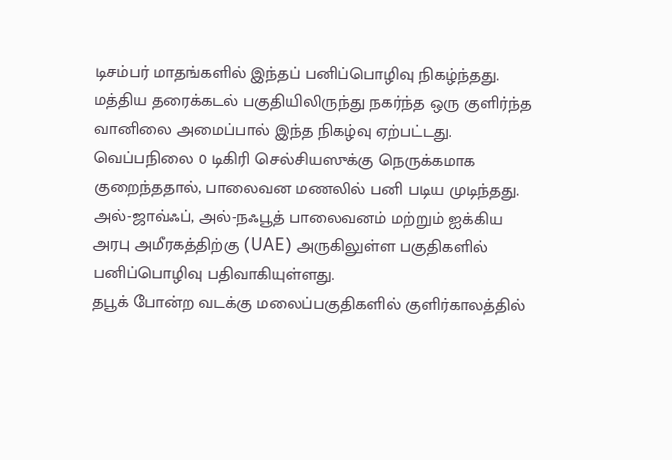டிசம்பர் மாதங்களில் இந்தப் பனிப்பொழிவு நிகழ்ந்தது.
மத்திய தரைக்கடல் பகுதியிலிருந்து நகர்ந்த ஒரு குளிர்ந்த வானிலை அமைப்பால் இந்த நிகழ்வு ஏற்பட்டது.
வெப்பநிலை 0 டிகிரி செல்சியஸுக்கு நெருக்கமாக குறைந்ததால், பாலைவன மணலில் பனி படிய முடிந்தது.
அல்-ஜாவ்ஃப், அல்-நஃபூத் பாலைவனம் மற்றும் ஐக்கிய அரபு அமீரகத்திற்கு (UAE) அருகிலுள்ள பகுதிகளில் பனிப்பொழிவு பதிவாகியுள்ளது.
தபூக் போன்ற வடக்கு மலைப்பகுதிகளில் குளிர்காலத்தில்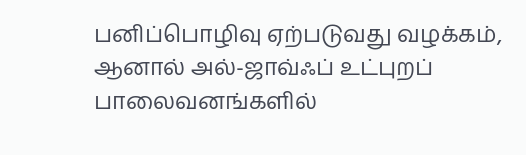பனிப்பொழிவு ஏற்படுவது வழக்கம், ஆனால் அல்-ஜாவ்ஃப் உட்புறப் பாலைவனங்களில்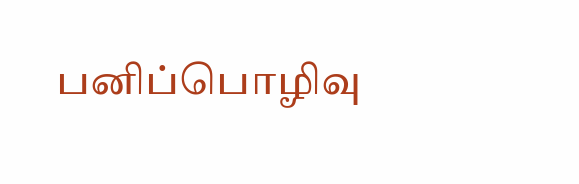பனிப்பொழிவு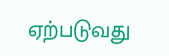ஏற்படுவது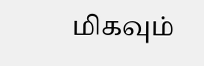மிகவும்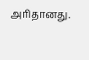அரிதானது.